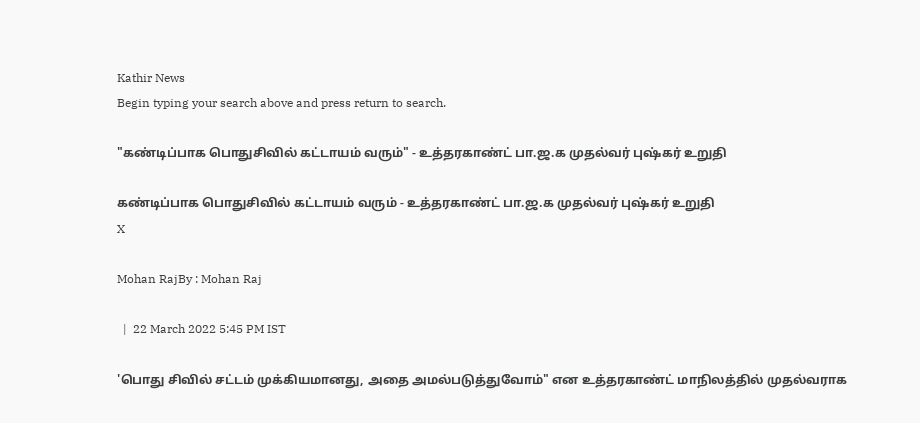Kathir News
Begin typing your search above and press return to search.

"கண்டிப்பாக பொதுசிவில் கட்டாயம் வரும்" - உத்தரகாண்ட் பா.ஜ.க முதல்வர் புஷ்கர் உறுதி

கண்டிப்பாக பொதுசிவில் கட்டாயம் வரும் - உத்தரகாண்ட் பா.ஜ.க முதல்வர் புஷ்கர் உறுதி
X

Mohan RajBy : Mohan Raj

  |  22 March 2022 5:45 PM IST

'பொது சிவில் சட்டம் முக்கியமானது, அதை அமல்படுத்துவோம்" என உத்தரகாண்ட் மாநிலத்தில் முதல்வராக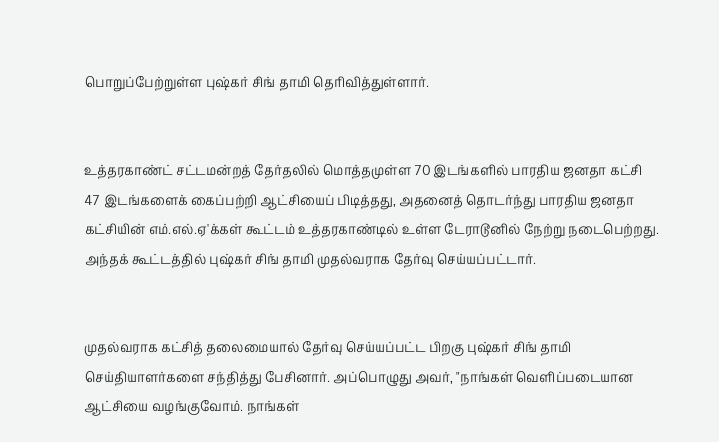பொறுப்பேற்றுள்ள புஷ்கர் சிங் தாமி தெரிவித்துள்ளார்.


உத்தரகாண்ட் சட்டமன்றத் தேர்தலில் மொத்தமுள்ள 70 இடங்களில் பாரதிய ஜனதா கட்சி 47 இடங்களைக் கைப்பற்றி ஆட்சியைப் பிடித்தது, அதனைத் தொடர்ந்து பாரதிய ஜனதா கட்சியின் எம்.எல்.ஏ'க்கள் கூட்டம் உத்தரகாண்டில் உள்ள டேராடூனில் நேற்று நடைபெற்றது. அந்தக் கூட்டத்தில் புஷ்கர் சிங் தாமி முதல்வராக தேர்வு செய்யப்பட்டார்.


முதல்வராக கட்சித் தலைமையால் தேர்வு செய்யப்பட்ட பிறகு புஷ்கர் சிங் தாமி செய்தியாளர்களை சந்தித்து பேசினார். அப்பொழுது அவர், "நாங்கள் வெளிப்படையான ஆட்சியை வழங்குவோம். நாங்கள்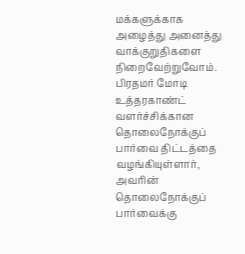மக்களுக்காக அழைத்து அனைத்து வாக்குறுதிகளை நிறைவேற்றுவோம். பிரதமர் மோடி உத்தரகாண்ட் வளர்ச்சிக்கான தொலைநோக்குப் பார்வை திட்டத்தை வழங்கியுள்ளார், அவரின் தொலைநோக்குப் பார்வைக்கு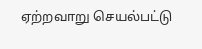ஏற்றவாறு செயல்பட்டு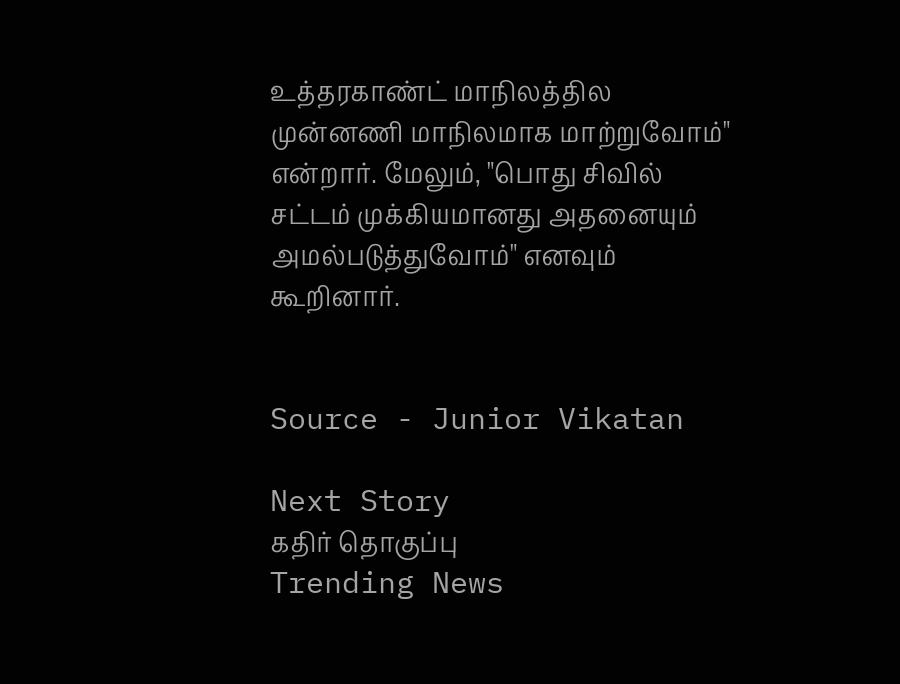உத்தரகாண்ட் மாநிலத்தில முன்னணி மாநிலமாக மாற்றுவோம்" என்றார். மேலும், "பொது சிவில் சட்டம் முக்கியமானது அதனையும் அமல்படுத்துவோம்" எனவும் கூறினார்.


Source - Junior Vikatan

Next Story
கதிர் தொகுப்பு
Trending News